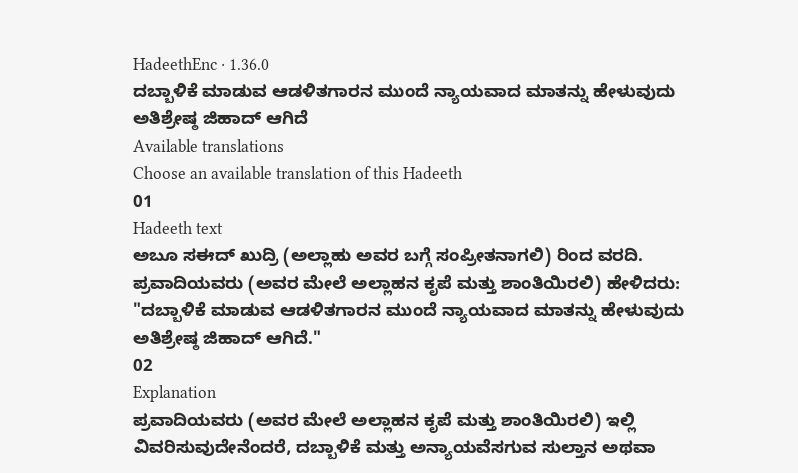HadeethEnc · 1.36.0
ದಬ್ಬಾಳಿಕೆ ಮಾಡುವ ಆಡಳಿತಗಾರನ ಮುಂದೆ ನ್ಯಾಯವಾದ ಮಾತನ್ನು ಹೇಳುವುದು ಅತಿಶ್ರೇಷ್ಠ ಜಿಹಾದ್ ಆಗಿದೆ
Available translations
Choose an available translation of this Hadeeth
01
Hadeeth text
ಅಬೂ ಸಈದ್ ಖುದ್ರಿ (ಅಲ್ಲಾಹು ಅವರ ಬಗ್ಗೆ ಸಂಪ್ರೀತನಾಗಲಿ) ರಿಂದ ವರದಿ. ಪ್ರವಾದಿಯವರು (ಅವರ ಮೇಲೆ ಅಲ್ಲಾಹನ ಕೃಪೆ ಮತ್ತು ಶಾಂತಿಯಿರಲಿ) ಹೇಳಿದರು: "ದಬ್ಬಾಳಿಕೆ ಮಾಡುವ ಆಡಳಿತಗಾರನ ಮುಂದೆ ನ್ಯಾಯವಾದ ಮಾತನ್ನು ಹೇಳುವುದು ಅತಿಶ್ರೇಷ್ಠ ಜಿಹಾದ್ ಆಗಿದೆ."
02
Explanation
ಪ್ರವಾದಿಯವರು (ಅವರ ಮೇಲೆ ಅಲ್ಲಾಹನ ಕೃಪೆ ಮತ್ತು ಶಾಂತಿಯಿರಲಿ) ಇಲ್ಲಿ ವಿವರಿಸುವುದೇನೆಂದರೆ, ದಬ್ಬಾಳಿಕೆ ಮತ್ತು ಅನ್ಯಾಯವೆಸಗುವ ಸುಲ್ತಾನ ಅಥವಾ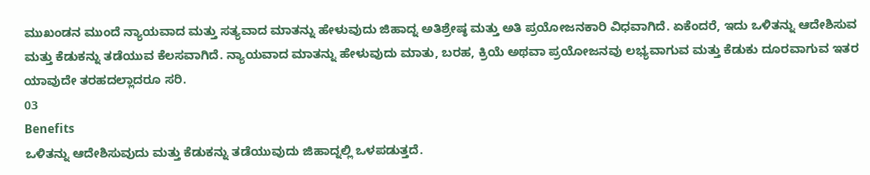ಮುಖಂಡನ ಮುಂದೆ ನ್ಯಾಯವಾದ ಮತ್ತು ಸತ್ಯವಾದ ಮಾತನ್ನು ಹೇಳುವುದು ಜಿಹಾದ್ನ ಅತಿಶ್ರೇಷ್ಠ ಮತ್ತು ಅತಿ ಪ್ರಯೋಜನಕಾರಿ ವಿಧವಾಗಿದೆ. ಏಕೆಂದರೆ, ಇದು ಒಳಿತನ್ನು ಆದೇಶಿಸುವ ಮತ್ತು ಕೆಡುಕನ್ನು ತಡೆಯುವ ಕೆಲಸವಾಗಿದೆ. ನ್ಯಾಯವಾದ ಮಾತನ್ನು ಹೇಳುವುದು ಮಾತು, ಬರಹ, ಕ್ರಿಯೆ ಅಥವಾ ಪ್ರಯೋಜನವು ಲಭ್ಯವಾಗುವ ಮತ್ತು ಕೆಡುಕು ದೂರವಾಗುವ ಇತರ ಯಾವುದೇ ತರಹದಲ್ಲಾದರೂ ಸರಿ.
03
Benefits
ಒಳಿತನ್ನು ಆದೇಶಿಸುವುದು ಮತ್ತು ಕೆಡುಕನ್ನು ತಡೆಯುವುದು ಜಿಹಾದ್ನಲ್ಲಿ ಒಳಪಡುತ್ತದೆ.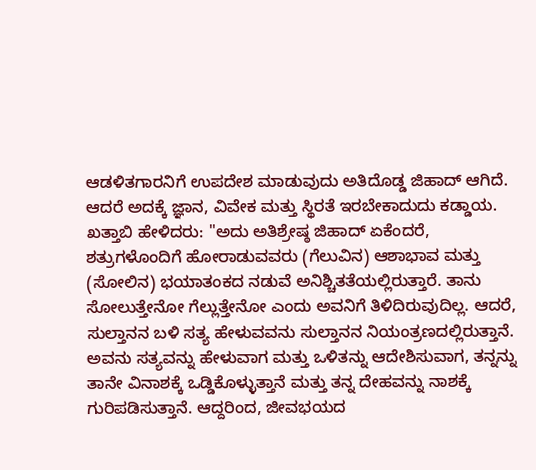ಆಡಳಿತಗಾರನಿಗೆ ಉಪದೇಶ ಮಾಡುವುದು ಅತಿದೊಡ್ಡ ಜಿಹಾದ್ ಆಗಿದೆ. ಆದರೆ ಅದಕ್ಕೆ ಜ್ಞಾನ, ವಿವೇಕ ಮತ್ತು ಸ್ಥಿರತೆ ಇರಬೇಕಾದುದು ಕಡ್ಡಾಯ.
ಖತ್ತಾಬಿ ಹೇಳಿದರು: "ಅದು ಅತಿಶ್ರೇಷ್ಠ ಜಿಹಾದ್ ಏಕೆಂದರೆ, ಶತ್ರುಗಳೊಂದಿಗೆ ಹೋರಾಡುವವರು (ಗೆಲುವಿನ) ಆಶಾಭಾವ ಮತ್ತು (ಸೋಲಿನ) ಭಯಾತಂಕದ ನಡುವೆ ಅನಿಶ್ಚಿತತೆಯಲ್ಲಿರುತ್ತಾರೆ. ತಾನು ಸೋಲುತ್ತೇನೋ ಗೆಲ್ಲುತ್ತೇನೋ ಎಂದು ಅವನಿಗೆ ತಿಳಿದಿರುವುದಿಲ್ಲ. ಆದರೆ, ಸುಲ್ತಾನನ ಬಳಿ ಸತ್ಯ ಹೇಳುವವನು ಸುಲ್ತಾನನ ನಿಯಂತ್ರಣದಲ್ಲಿರುತ್ತಾನೆ. ಅವನು ಸತ್ಯವನ್ನು ಹೇಳುವಾಗ ಮತ್ತು ಒಳಿತನ್ನು ಆದೇಶಿಸುವಾಗ, ತನ್ನನ್ನು ತಾನೇ ವಿನಾಶಕ್ಕೆ ಒಡ್ಡಿಕೊಳ್ಳುತ್ತಾನೆ ಮತ್ತು ತನ್ನ ದೇಹವನ್ನು ನಾಶಕ್ಕೆ ಗುರಿಪಡಿಸುತ್ತಾನೆ. ಆದ್ದರಿಂದ, ಜೀವಭಯದ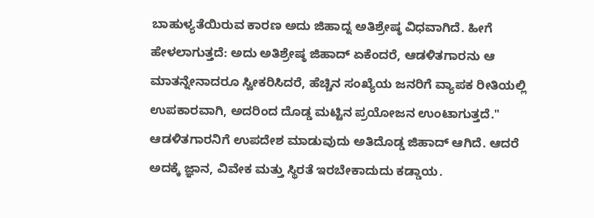ಬಾಹುಳ್ಯತೆಯಿರುವ ಕಾರಣ ಅದು ಜಿಹಾದ್ನ ಅತಿಶ್ರೇಷ್ಠ ವಿಧವಾಗಿದೆ. ಹೀಗೆ ಹೇಳಲಾಗುತ್ತದೆ: ಅದು ಅತಿಶ್ರೇಷ್ಠ ಜಿಹಾದ್ ಏಕೆಂದರೆ, ಆಡಳಿತಗಾರನು ಆ ಮಾತನ್ನೇನಾದರೂ ಸ್ವೀಕರಿಸಿದರೆ, ಹೆಚ್ಚಿನ ಸಂಖ್ಯೆಯ ಜನರಿಗೆ ವ್ಯಾಪಕ ರೀತಿಯಲ್ಲಿ ಉಪಕಾರವಾಗಿ, ಅದರಿಂದ ದೊಡ್ಡ ಮಟ್ಟಿನ ಪ್ರಯೋಜನ ಉಂಟಾಗುತ್ತದೆ."
ಆಡಳಿತಗಾರನಿಗೆ ಉಪದೇಶ ಮಾಡುವುದು ಅತಿದೊಡ್ಡ ಜಿಹಾದ್ ಆಗಿದೆ. ಆದರೆ ಅದಕ್ಕೆ ಜ್ಞಾನ, ವಿವೇಕ ಮತ್ತು ಸ್ಥಿರತೆ ಇರಬೇಕಾದುದು ಕಡ್ಡಾಯ.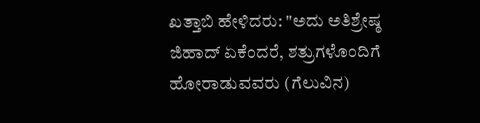ಖತ್ತಾಬಿ ಹೇಳಿದರು: "ಅದು ಅತಿಶ್ರೇಷ್ಠ ಜಿಹಾದ್ ಏಕೆಂದರೆ, ಶತ್ರುಗಳೊಂದಿಗೆ ಹೋರಾಡುವವರು (ಗೆಲುವಿನ)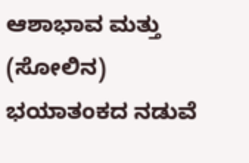ಆಶಾಭಾವ ಮತ್ತು (ಸೋಲಿನ) ಭಯಾತಂಕದ ನಡುವೆ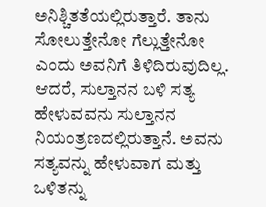ಅನಿಶ್ಚಿತತೆಯಲ್ಲಿರುತ್ತಾರೆ. ತಾನು ಸೋಲುತ್ತೇನೋ ಗೆಲ್ಲುತ್ತೇನೋ ಎಂದು ಅವನಿಗೆ ತಿಳಿದಿರುವುದಿಲ್ಲ. ಆದರೆ, ಸುಲ್ತಾನನ ಬಳಿ ಸತ್ಯ ಹೇಳುವವನು ಸುಲ್ತಾನನ ನಿಯಂತ್ರಣದಲ್ಲಿರುತ್ತಾನೆ. ಅವನು ಸತ್ಯವನ್ನು ಹೇಳುವಾಗ ಮತ್ತು ಒಳಿತನ್ನು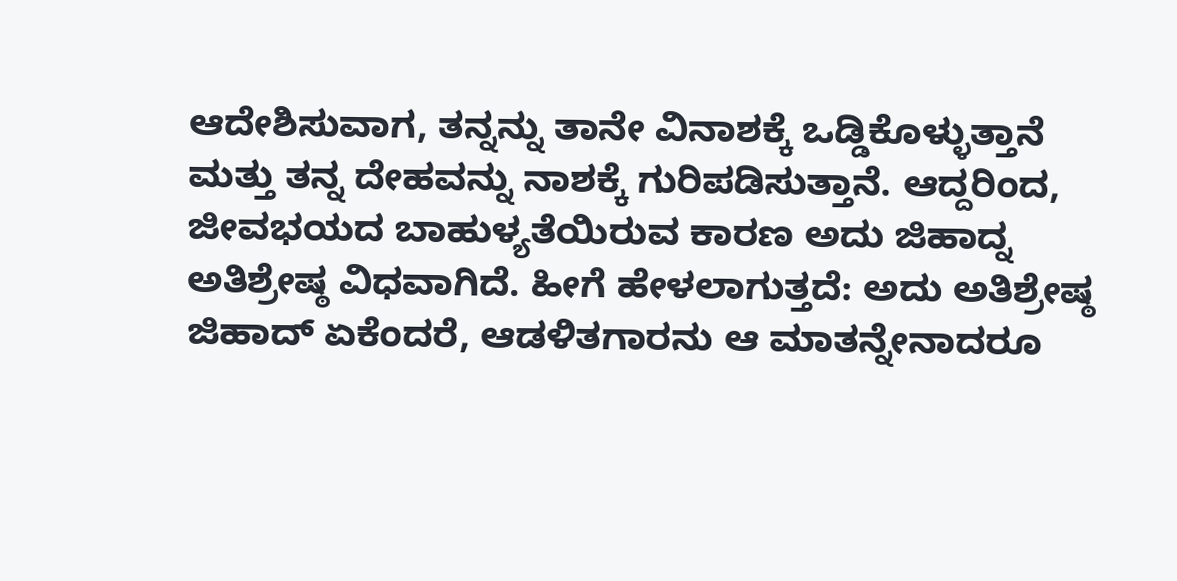ಆದೇಶಿಸುವಾಗ, ತನ್ನನ್ನು ತಾನೇ ವಿನಾಶಕ್ಕೆ ಒಡ್ಡಿಕೊಳ್ಳುತ್ತಾನೆ ಮತ್ತು ತನ್ನ ದೇಹವನ್ನು ನಾಶಕ್ಕೆ ಗುರಿಪಡಿಸುತ್ತಾನೆ. ಆದ್ದರಿಂದ, ಜೀವಭಯದ ಬಾಹುಳ್ಯತೆಯಿರುವ ಕಾರಣ ಅದು ಜಿಹಾದ್ನ ಅತಿಶ್ರೇಷ್ಠ ವಿಧವಾಗಿದೆ. ಹೀಗೆ ಹೇಳಲಾಗುತ್ತದೆ: ಅದು ಅತಿಶ್ರೇಷ್ಠ ಜಿಹಾದ್ ಏಕೆಂದರೆ, ಆಡಳಿತಗಾರನು ಆ ಮಾತನ್ನೇನಾದರೂ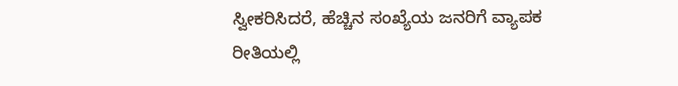ಸ್ವೀಕರಿಸಿದರೆ, ಹೆಚ್ಚಿನ ಸಂಖ್ಯೆಯ ಜನರಿಗೆ ವ್ಯಾಪಕ ರೀತಿಯಲ್ಲಿ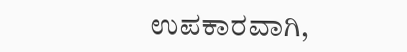ಉಪಕಾರವಾಗಿ,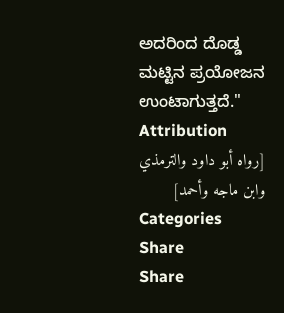ಅದರಿಂದ ದೊಡ್ಡ ಮಟ್ಟಿನ ಪ್ರಯೋಜನ ಉಂಟಾಗುತ್ತದೆ."
Attribution
[رواه أبو داود والترمذي وابن ماجه وأحمد]
Categories
Share
Share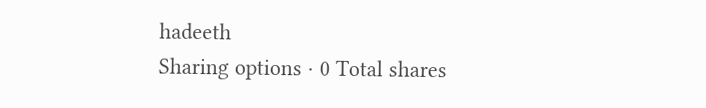hadeeth
Sharing options · 0 Total shares